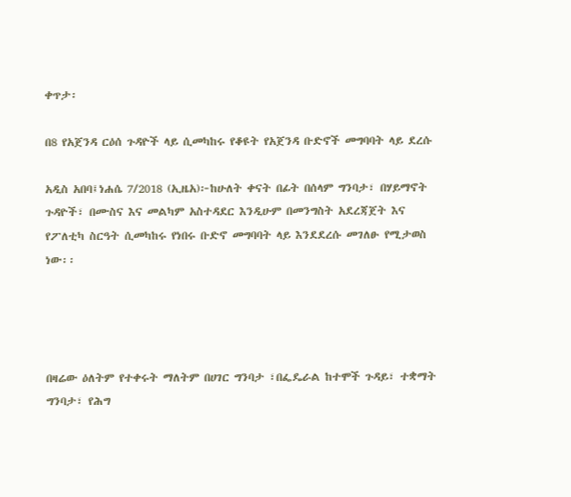ቀጥታ፡

በ8 የአጀንዳ ርዕሰ ጉዳዮች ላይ ሲመካከሩ የቆዩት የአጀንዳ ቡድኖች መግባባት ላይ ደረሱ

አዲስ አበባ፤ነሐሴ 7/2018 (ኢዜአ)፦ከሁለት ቀናት በፊት በሰላም ግንባታ፣ በሃይማኖት ጉዳዮች፣ በሙስና እና መልካም አስተዳደር እንዲሁም በመንግስት አደረጃጀት እና የፖለቲካ ስርዓት ሲመካከሩ የነበሩ ቡድኖ መግባባት ላይ እንደደረሱ መገለፁ የሚታወስ ነው፡፡




በዛሬው ዕለትም የተቀሩት ማለትም በሀገር ግንባታ ፣በፌዴራል ከተሞች ጉዳይ፣ ተቋማት ግንባታ፣ የሕግ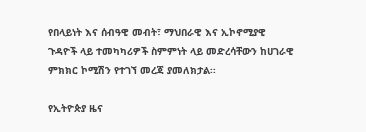የበላይነት እና ሰብዓዊ መብት፣ ማህበራዊ እና ኢኮኖሚያዊ ጉዳዮች ላይ ተመካካሪዎች ስምምነት ላይ መድረሳቸውን ከሀገራዊ ምክክር ኮሚሽን የተገኘ መረጃ ያመለክታል፡፡

የኢትዮጵያ ዜና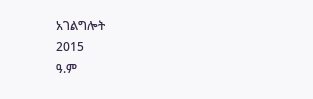አገልግሎት
2015
ዓ.ም